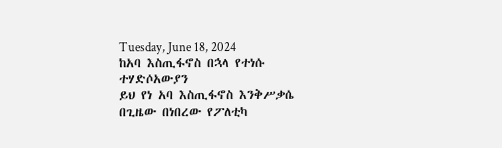Tuesday, June 18, 2024
ከአባ እስጢፋኖስ በኋላ የተነሱ ተሃድሶአውያን
ይህ የነ አባ እስጢፋኖስ እንቅሥቃሴ በጊዜው በነበረው የፖለቲካ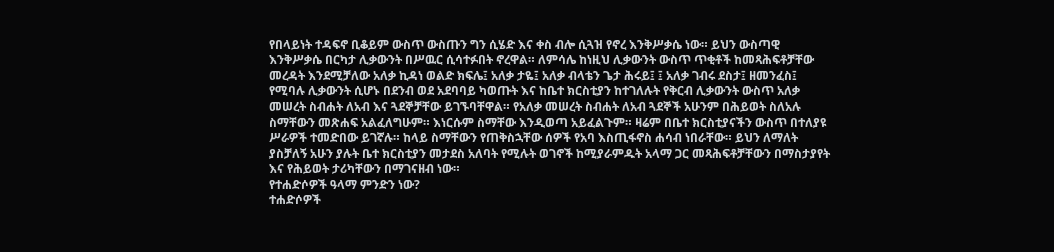የበላይነት ተዳፍኖ ቢቆይም ውስጥ ውስጡን ግን ሲሄድ እና ቀስ ብሎ ሲጓዝ የኖረ እንቅሥቃሴ ነው። ይህን ውስጣዊ እንቅሥቃሴ በርካታ ሊቃውንት በሥዉር ሲሳተፉበት ኖረዋል። ለምሳሌ ከነዚህ ሊቃውንት ውስጥ ጥቂቶች ከመጻሕፍቶቻቸው መረዳት እንደሚቻለው አለቃ ኪዳነ ወልድ ክፍሌ፤ አለቃ ታዬ፤ አለቃ ብላቴን ጌታ ሕሩይ፤ ፤ አለቃ ገብሩ ደስታ፤ ዘመንፈስ፤ የሚባሉ ሊቃውንት ሲሆኑ በደንብ ወደ አደባባይ ካወጡት እና ከቤተ ክርስቲያን ከተገለሉት የቅርብ ሊቃውንት ውስጥ አለቃ መሠረት ስብሐት ለአብ እና ጓደኞቻቸው ይገኙባቸዋል። የአለቃ መሠረት ስብሐት ለአብ ጓደኞች አሁንም በሕይወት ስለአሉ ስማቸውን መጽሐፍ አልፈለግሁም። እነርሱም ስማቸው እንዲወጣ አይፈልጉም። ዛሬም በቤተ ክርስቲያናችን ውስጥ በተለያዩ ሥራዎች ተመድበው ይገኛሉ። ከላይ ስማቸውን የጠቅስኋቸው ሰዎች የአባ እስጢፋኖስ ሐሳብ ነበራቸው። ይህን ለማለት ያስቻለኝ አሁን ያሉት ቤተ ክርስቲያን መታደስ አለባት የሚሉት ወገኖች ከሚያራምዱት አላማ ጋር መጻሕፍቶቻቸውን በማስታያየት እና የሕይወት ታሪካቸውን በማገናዘብ ነው።
የተሐድሶዎች ዓላማ ምንድን ነው?
ተሐድሶዎች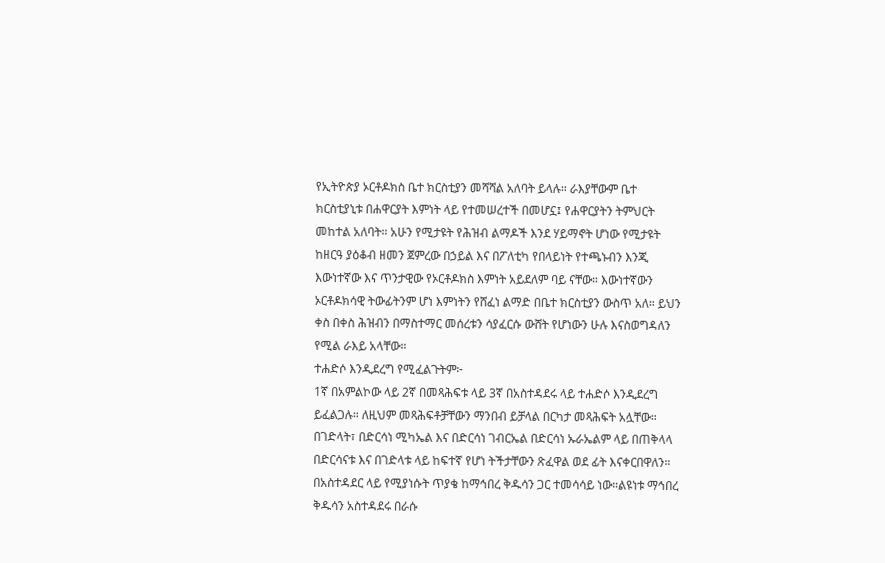የኢትዮጵያ ኦርቶዶክስ ቤተ ክርስቲያን መሻሻል አለባት ይላሉ። ራእያቸውም ቤተ ክርስቲያኒቱ በሐዋርያት እምነት ላይ የተመሠረተች በመሆኗ፤ የሐዋርያትን ትምህርት መከተል አለባት። አሁን የሚታዩት የሕዝብ ልማዶች እንደ ሃይማኖት ሆነው የሚታዩት ከዘርዓ ያዕቆብ ዘመን ጀምረው በኃይል እና በፖለቲካ የበላይነት የተጫኑብን እንጂ እውነተኛው እና ጥንታዊው የኦርቶዶክስ እምነት አይደለም ባይ ናቸው። እውነተኛውን ኦርቶዶክሳዊ ትውፊትንም ሆነ እምነትን የሸፈነ ልማድ በቤተ ክርስቲያን ውስጥ አለ። ይህን ቀስ በቀስ ሕዝብን በማስተማር መሰረቱን ሳያፈርሱ ውሸት የሆነውን ሁሉ እናስወግዳለን የሚል ራእይ አላቸው።
ተሐድሶ እንዲደረግ የሚፈልጉትም፦
1ኛ በአምልኮው ላይ 2ኛ በመጻሕፍቱ ላይ 3ኛ በአስተዳደሩ ላይ ተሐድሶ እንዲደረግ ይፈልጋሉ። ለዚህም መጻሕፍቶቻቸውን ማንበብ ይቻላል በርካታ መጻሕፍት አሏቸው። በገድላት፣ በድርሳነ ሚካኤል እና በድርሳነ ገብርኤል በድርሳነ ኡራኤልም ላይ በጠቅላላ በድርሳናቱ እና በገድላቱ ላይ ከፍተኛ የሆነ ትችታቸውን ጽፈዋል ወደ ፊት እናቀርበዋለን።
በአስተዳደር ላይ የሚያነሱት ጥያቄ ከማኅበረ ቅዱሳን ጋር ተመሳሳይ ነው።ልዩነቱ ማኅበረ ቅዱሳን አስተዳደሩ በራሱ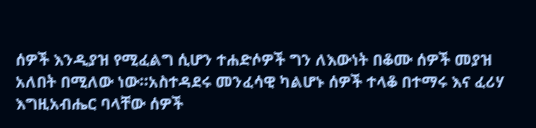ሰዎች እንዲያዝ የሚፈልግ ሲሆን ተሐድሶዎች ግን ለእውነት በቆሙ ሰዎች መያዝ አለበት በሚለው ነው።አስተዳደሩ መንፈሳዊ ካልሆኑ ሰዎች ተላቆ በተማሩ እና ፈሪሃ እግዚአብሔር ባላቸው ሰዎች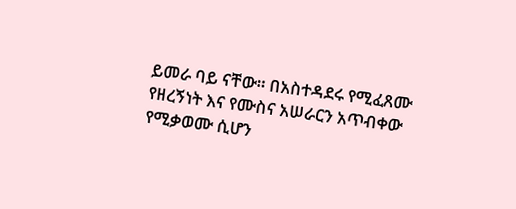ይመራ ባይ ናቸው። በአስተዳደሩ የሚፈጸሙ የዘረኝነት እና የሙስና አሠራርን አጥብቀው የሚቃወሙ ሲሆን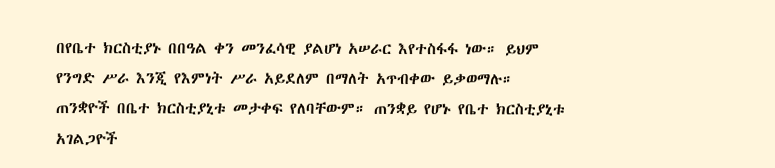በየቤተ ክርስቲያኑ በበዓል ቀን መንፈሳዊ ያልሆነ አሠራር እየተስፋፋ ነው። ይህም የንግድ ሥራ እንጂ የእምነት ሥራ አይደለም በማለት አጥብቀው ይቃወማሉ። ጠንቋዮች በቤተ ክርስቲያኒቱ መታቀፍ የለባቸውም። ጠንቋይ የሆኑ የቤተ ክርስቲያኒቱ አገልጋዮች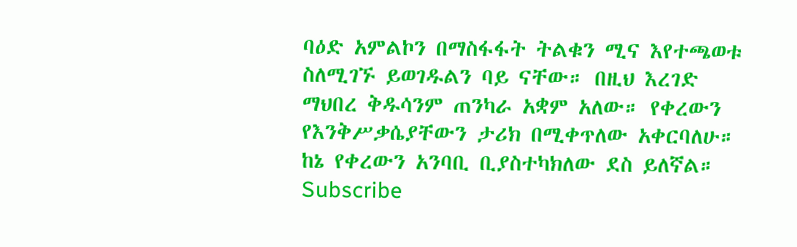ባዕድ አምልኮን በማስፋፋት ትልቁን ሚና እየተጫወቱ ስለሚገኙ ይወገዱልን ባይ ናቸው። በዚህ እረገድ ማህበረ ቅዱሳንም ጠንካራ አቋም አለው። የቀረውን የእንቅሥቃሴያቸውን ታሪክ በሚቀጥለው አቀርባለሁ። ከኔ የቀረውን አንባቢ ቢያስተካክለው ደስ ይለኛል።
Subscribe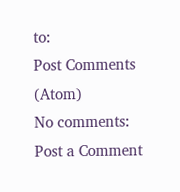to:
Post Comments (Atom)
No comments:
Post a Comment